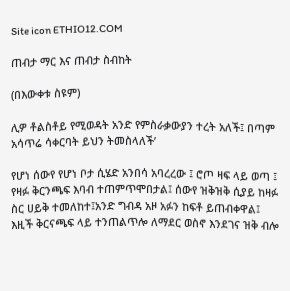Site icon ETHIO12.COM

ጠብታ ማር እና ጠብታ ስብከት

(በእውቀቱ ስዩም)

ሊዎ ቶልስቶይ የሚወዳት አንድ የምስራቃውያን ተረት አለች፤ በጣም አሳጥሬ ሳቀርባት ይህን ትመስላለች’

የሆነ ሰውየ የሆነ ቦታ ሲሄድ አንበሳ አባረረው ፤ ሮጦ ዛፍ ላይ ወጣ ፤ የዛፉ ቅርንጫፍ እባብ ተጠምጥሞበታል፤ ሰውየ ዝቅዝቅ ሲያይ ከዛፉ ስር ሀይቅ ተመለከተ፤አንድ ግብዳ አዞ አፉን ከፍቶ ይጠብቀዋል፤ እዚች ቅርናጫፍ ላይ ተንጠልጥሎ ለማደር ወስኖ እንደገና ዝቅ ብሎ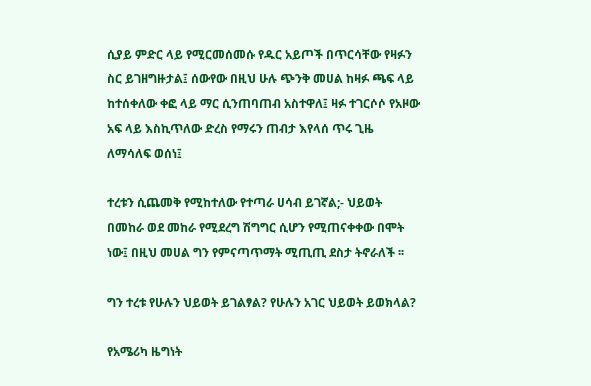ሲያይ ምድር ላይ የሚርመሰመሱ የዱር አይጦች በጥርሳቸው የዛፉን ስር ይገዘግዙታል፤ ሰውየው በዚህ ሁሉ ጭንቅ መሀል ከዛፉ ጫፍ ላይ ከተሰቀለው ቀፎ ላይ ማር ሲንጠባጠብ አስተዋለ፤ ዛፉ ተገርሶሶ የአዞው አፍ ላይ እስኪጥለው ድረስ የማሩን ጠብታ እየላሰ ጥሩ ጊዜ ለማሳለፍ ወሰነ፤

ተረቱን ሲጨመቅ የሚከተለው የተጣራ ሀሳብ ይገኛል;- ህይወት በመከራ ወደ መከራ የሚደረግ ሽግግር ሲሆን የሚጠናቀቀው በሞት ነው፤ በዚህ መሀል ግን የምናጣጥማት ሚጢጢ ደስታ ትኖራለች ፡፡

ግን ተረቱ የሁሉን ህይወት ይገልፃል? የሁሉን አገር ህይወት ይወክላል?

የአሜሪካ ዜግነት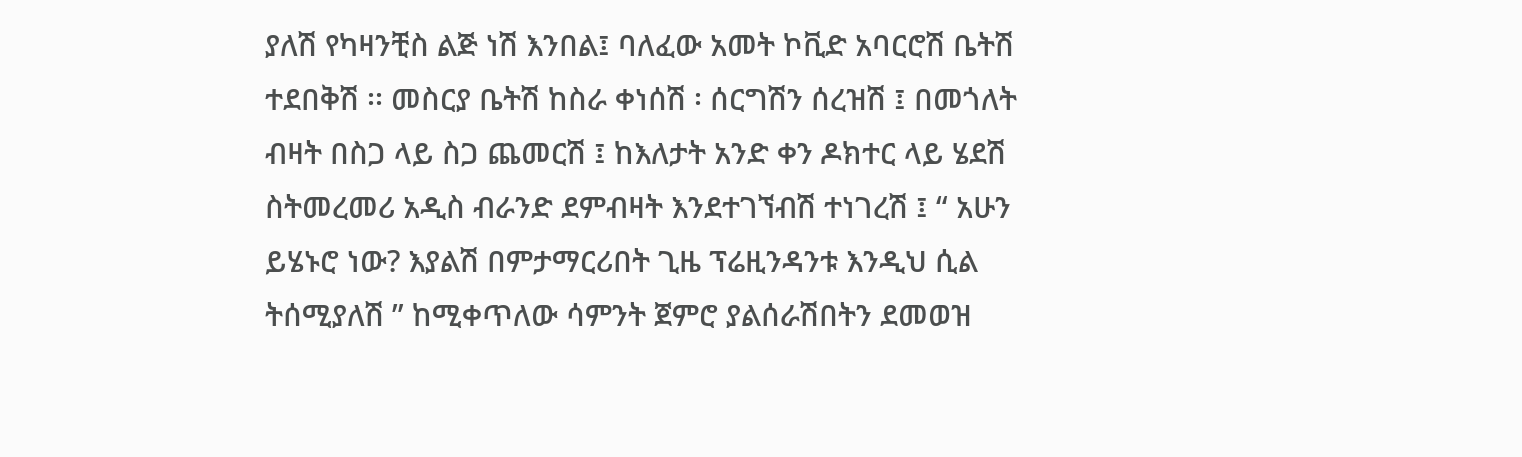ያለሽ የካዛንቺስ ልጅ ነሽ እንበል፤ ባለፈው አመት ኮቪድ አባርሮሽ ቤትሽ ተደበቅሽ ፡፡ መስርያ ቤትሽ ከስራ ቀነሰሽ ፡ ሰርግሽን ሰረዝሽ ፤ በመጎለት ብዛት በስጋ ላይ ስጋ ጨመርሽ ፤ ከእለታት አንድ ቀን ዶክተር ላይ ሄደሽ ስትመረመሪ አዲስ ብራንድ ደምብዛት እንደተገኘብሽ ተነገረሽ ፤ “ አሁን ይሄኑሮ ነው? እያልሽ በምታማርሪበት ጊዜ ፕሬዚንዳንቱ እንዲህ ሲል ትሰሚያለሽ ” ከሚቀጥለው ሳምንት ጀምሮ ያልሰራሽበትን ደመወዝ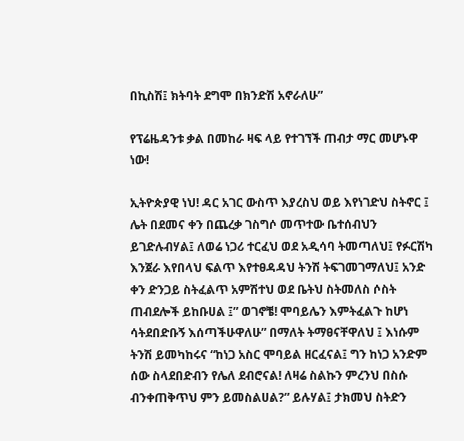በኪስሽ፤ ክትባት ደግሞ በክንድሽ አኖራለሁ”

የፕሬዜዳንቱ ቃል በመከራ ዛፍ ላይ የተገኘች ጠብታ ማር መሆኑዋ ነው!

ኢትዮጵያዊ ነህ! ዳር አገር ውስጥ እያረስህ ወይ እየነገድህ ስትኖር ፤ ሌት በደመና ቀን በጨረቃ ገስግሶ መጥተው ቤተሰብህን ይገድሉብሃል፤ ለወሬ ነጋሪ ተርፈህ ወደ አዲሳባ ትመጣለህ፤ የፉርሽካ እንጀራ እየበላህ ፍልጥ እየተፀዳዳህ ትንሽ ትፍገመገማለህ፤ አንድ ቀን ድንጋይ ስትፈልጥ አምሽተህ ወደ ቤትህ ስትመለስ ሶስት ጠብደሎች ይከቡሀል ፤” ወገኖቼ! ሞባይሌን እምትፈልጉ ከሆነ ሳትደበድቡኝ እሰጣችሁዋለሁ” በማለት ትማፀናቸዋለህ ፤ እነሱም ትንሽ ይመካከሩና “ከነጋ አስር ሞባይል ዘርፈናል፤ ግን ከነጋ አንድም ሰው ስላደበድብን የሌለ ደብሮናል! ለዛሬ ስልኩን ምረንህ በስሱ ብንቀጠቅጥህ ምን ይመስልሀል?” ይሉሃል፤ ታክመህ ስትድን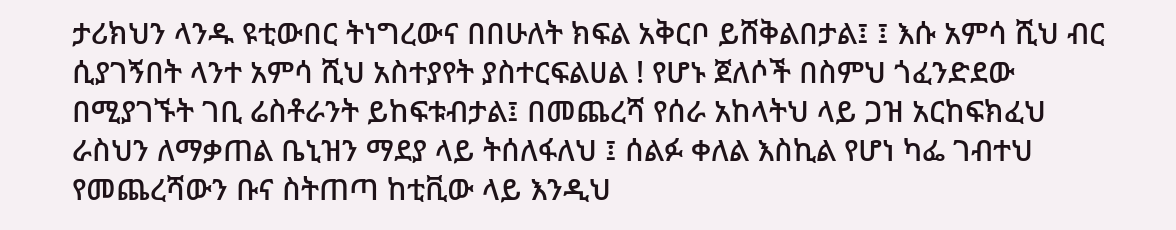ታሪክህን ላንዱ ዩቲውበር ትነግረውና በበሁለት ክፍል አቅርቦ ይሸቅልበታል፤ ፤ እሱ አምሳ ሺህ ብር ሲያገኝበት ላንተ አምሳ ሺህ አስተያየት ያስተርፍልሀል ! የሆኑ ጀለሶች በስምህ ጎፈንድደው በሚያገኙት ገቢ ሬስቶራንት ይከፍቱብታል፤ በመጨረሻ የሰራ አከላትህ ላይ ጋዝ አርከፍክፈህ ራስህን ለማቃጠል ቤኒዝን ማደያ ላይ ትሰለፋለህ ፤ ሰልፉ ቀለል እስኪል የሆነ ካፌ ገብተህ የመጨረሻውን ቡና ስትጠጣ ከቲቪው ላይ እንዲህ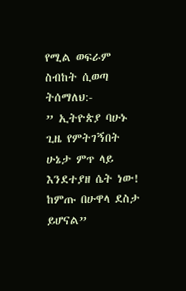የሚል ወፍራም ስብከት ሲወጣ ትሰማለህ:-
” ኢትዮጵያ ባሁኑ ጊዜ የምትገኝበት ሁኔታ ምጥ ላይ እንደተያዘ ሴት ነው! ከምጡ በሁዋላ ደስታ ይሆናል”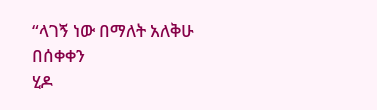“ላገኝ ነው በማለት አለቅሁ በሰቀቀን
ሂዶ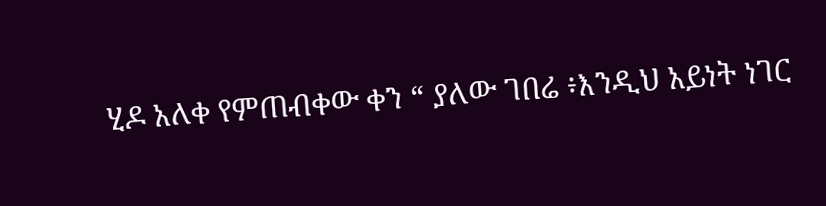ሂዶ አለቀ የምጠብቀው ቀን “ ያለው ገበሬ ፥እንዲህ አይነት ነገር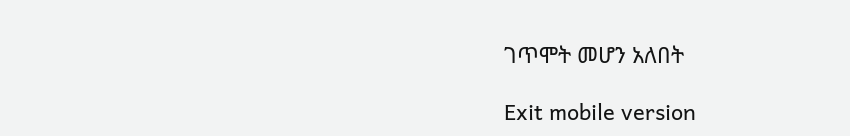ገጥሞት መሆን አለበት

Exit mobile version